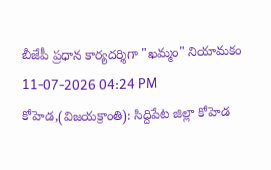బీజేపీ ప్రధాన కార్యదర్శిగా "ఖమ్మం" నియామకం
11-07-2026 04:24 PM
కోహెడ,(విజయక్రాంతి): సిద్దిపేట జిల్లా కోహెడ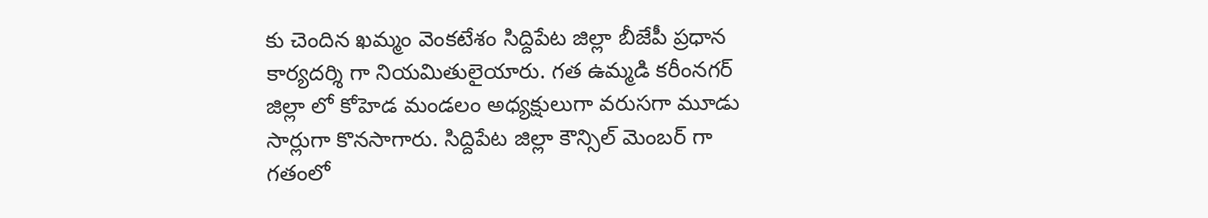కు చెందిన ఖమ్మం వెంకటేశం సిద్దిపేట జిల్లా బీజేపీ ప్రధాన కార్యదర్శి గా నియమితులైయారు. గత ఉమ్మడి కరీంనగర్ జిల్లా లో కోహెడ మండలం అధ్యక్షులుగా వరుసగా మూడు సార్లుగా కొనసాగారు. సిద్దిపేట జిల్లా కౌన్సిల్ మెంబర్ గా గతంలో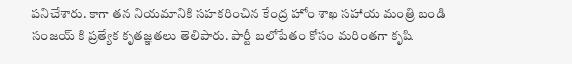పనిచేశారు. కాగా తన నియమానికి సహకరించిన కేంద్ర హోం శాఖ సహాయ మంత్రి బండి సంజయ్ కి ప్రత్యేక కృతజ్ఞతలు తెలిపారు. పార్టీ బలోపేతం కోసం మరింతగా కృషి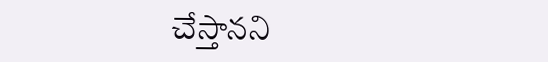చేస్తానని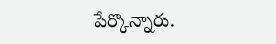పేర్కొన్నారు.